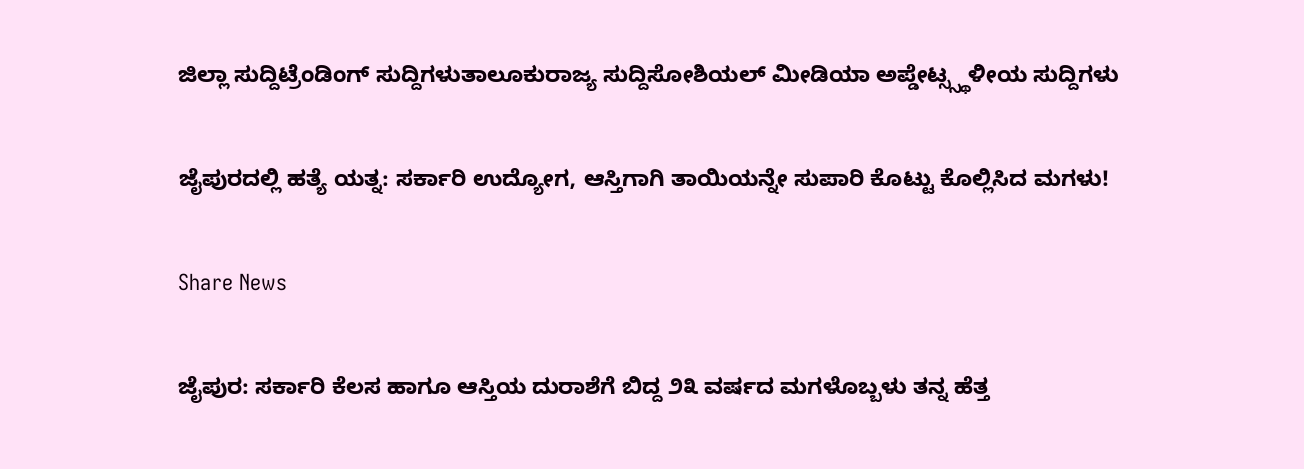ಜಿಲ್ಲಾ ಸುದ್ದಿಟ್ರೆಂಡಿಂಗ್ ಸುದ್ದಿಗಳುತಾಲೂಕುರಾಜ್ಯ ಸುದ್ದಿಸೋಶಿಯಲ್ ಮೀಡಿಯಾ ಅಪ್ಡೇಟ್ಸ್ಸ್ಥಳೀಯ ಸುದ್ದಿಗಳು

ಜೈಪುರದಲ್ಲಿ ಹತ್ಯೆ ಯತ್ನ: ಸರ್ಕಾರಿ ಉದ್ಯೋಗ, ಆಸ್ತಿಗಾಗಿ ತಾಯಿಯನ್ನೇ ಸುಪಾರಿ ಕೊಟ್ಟು ಕೊಲ್ಲಿಸಿದ ಮಗಳು!

Share News

ಜೈಪುರ: ಸರ್ಕಾರಿ ಕೆಲಸ ಹಾಗೂ ಆಸ್ತಿಯ ದುರಾಶೆಗೆ ಬಿದ್ದ ೨೩ ವರ್ಷದ ಮಗಳೊಬ್ಬಳು ತನ್ನ ಹೆತ್ತ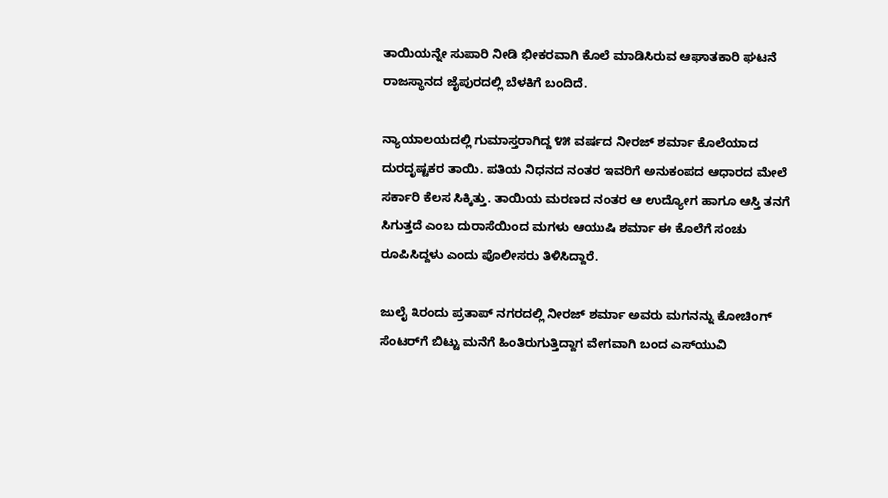ತಾಯಿಯನ್ನೇ ಸುಪಾರಿ ನೀಡಿ ಭೀಕರವಾಗಿ ಕೊಲೆ ಮಾಡಿಸಿರುವ ಆಘಾತಕಾರಿ ಘಟನೆ ರಾಜಸ್ಥಾನದ ಜೈಪುರದಲ್ಲಿ ಬೆಳಕಿಗೆ ಬಂದಿದೆ.

ನ್ಯಾಯಾಲಯದಲ್ಲಿ ಗುಮಾಸ್ತರಾಗಿದ್ದ ೪೫ ವರ್ಷದ ನೀರಜ್ ಶರ್ಮಾ ಕೊಲೆಯಾದ ದುರದೃಷ್ಟಕರ ತಾಯಿ. ಪತಿಯ ನಿಧನದ ನಂತರ ಇವರಿಗೆ ಅನುಕಂಪದ ಆಧಾರದ ಮೇಲೆ ಸರ್ಕಾರಿ ಕೆಲಸ ಸಿಕ್ಕಿತ್ತು. ತಾಯಿಯ ಮರಣದ ನಂತರ ಆ ಉದ್ಯೋಗ ಹಾಗೂ ಆಸ್ತಿ ತನಗೆ ಸಿಗುತ್ತದೆ ಎಂಬ ದುರಾಸೆಯಿಂದ ಮಗಳು ಆಯುಷಿ ಶರ್ಮಾ ಈ ಕೊಲೆಗೆ ಸಂಚು ರೂಪಿಸಿದ್ದಳು ಎಂದು ಪೊಲೀಸರು ತಿಳಿಸಿದ್ದಾರೆ.

ಜುಲೈ ೩ರಂದು ಪ್ರತಾಪ್ ನಗರದಲ್ಲಿ ನೀರಜ್ ಶರ್ಮಾ ಅವರು ಮಗನನ್ನು ಕೋಚಿಂಗ್ ಸೆಂಟರ್‌ಗೆ ಬಿಟ್ಟು ಮನೆಗೆ ಹಿಂತಿರುಗುತ್ತಿದ್ದಾಗ ವೇಗವಾಗಿ ಬಂದ ಎಸ್‌ಯುವಿ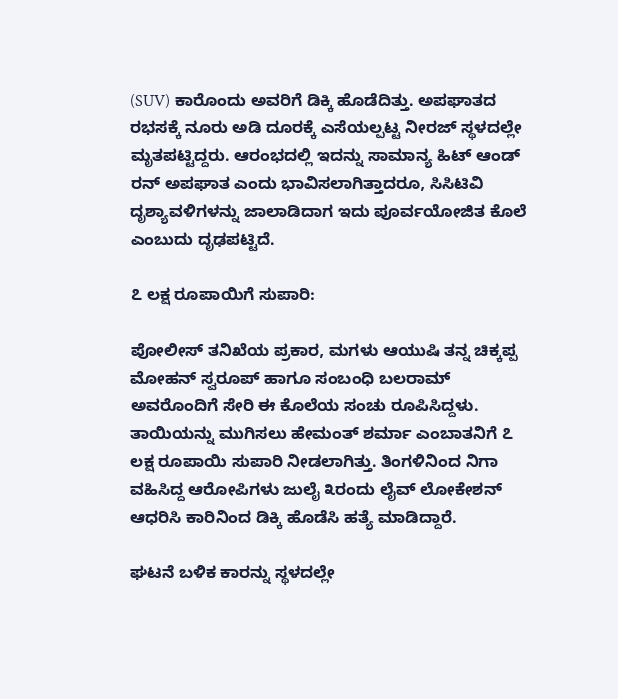(SUV) ಕಾರೊಂದು ಅವರಿಗೆ ಡಿಕ್ಕಿ ಹೊಡೆದಿತ್ತು. ಅಪಘಾತದ ರಭಸಕ್ಕೆ ನೂರು ಅಡಿ ದೂರಕ್ಕೆ ಎಸೆಯಲ್ಪಟ್ಟ ನೀರಜ್ ಸ್ಥಳದಲ್ಲೇ ಮೃತಪಟ್ಟಿದ್ದರು. ಆರಂಭದಲ್ಲಿ ಇದನ್ನು ಸಾಮಾನ್ಯ ಹಿಟ್ ಆಂಡ್ ರನ್ ಅಪಘಾತ ಎಂದು ಭಾವಿಸಲಾಗಿತ್ತಾದರೂ, ಸಿಸಿಟಿವಿ ದೃಶ್ಯಾವಳಿಗಳನ್ನು ಜಾಲಾಡಿದಾಗ ಇದು ಪೂರ್ವಯೋಜಿತ ಕೊಲೆ ಎಂಬುದು ದೃಢಪಟ್ಟಿದೆ.

೭ ಲಕ್ಷ ರೂಪಾಯಿಗೆ ಸುಪಾರಿ:

ಪೋಲೀಸ್ ತನಿಖೆಯ ಪ್ರಕಾರ, ಮಗಳು ಆಯುಷಿ ತನ್ನ ಚಿಕ್ಕಪ್ಪ ಮೋಹನ್ ಸ್ವರೂಪ್ ಹಾಗೂ ಸಂಬಂಧಿ ಬಲರಾಮ್ ಅವರೊಂದಿಗೆ ಸೇರಿ ಈ ಕೊಲೆಯ ಸಂಚು ರೂಪಿಸಿದ್ದಳು. ತಾಯಿಯನ್ನು ಮುಗಿಸಲು ಹೇಮಂತ್ ಶರ್ಮಾ ಎಂಬಾತನಿಗೆ ೭ ಲಕ್ಷ ರೂಪಾಯಿ ಸುಪಾರಿ ನೀಡಲಾಗಿತ್ತು. ತಿಂಗಳಿನಿಂದ ನಿಗಾ ವಹಿಸಿದ್ದ ಆರೋಪಿಗಳು ಜುಲೈ ೩ರಂದು ಲೈವ್ ಲೋಕೇಶನ್ ಆಧರಿಸಿ ಕಾರಿನಿಂದ ಡಿಕ್ಕಿ ಹೊಡೆಸಿ ಹತ್ಯೆ ಮಾಡಿದ್ದಾರೆ.

ಘಟನೆ ಬಳಿಕ ಕಾರನ್ನು ಸ್ಥಳದಲ್ಲೇ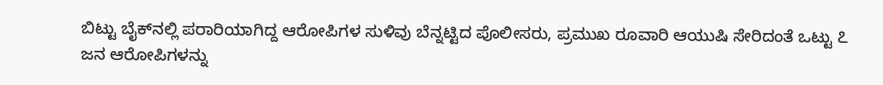ಬಿಟ್ಟು ಬೈಕ್‌ನಲ್ಲಿ ಪರಾರಿಯಾಗಿದ್ದ ಆರೋಪಿಗಳ ಸುಳಿವು ಬೆನ್ನಟ್ಟಿದ ಪೊಲೀಸರು, ಪ್ರಮುಖ ರೂವಾರಿ ಆಯುಷಿ ಸೇರಿದಂತೆ ಒಟ್ಟು ೭ ಜನ ಆರೋಪಿಗಳನ್ನು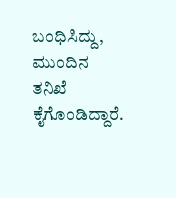ಬಂಧಿಸಿದ್ದು, ಮುಂದಿನ ತನಿಖೆ ಕೈಗೊಂಡಿದ್ದಾರೆ.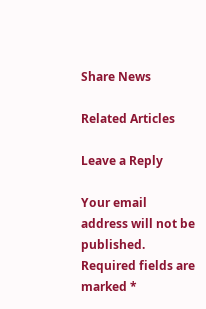Share News

Related Articles

Leave a Reply

Your email address will not be published. Required fields are marked *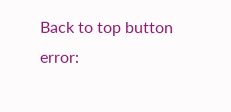Back to top button
error: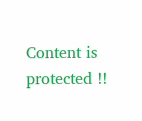Content is protected !!